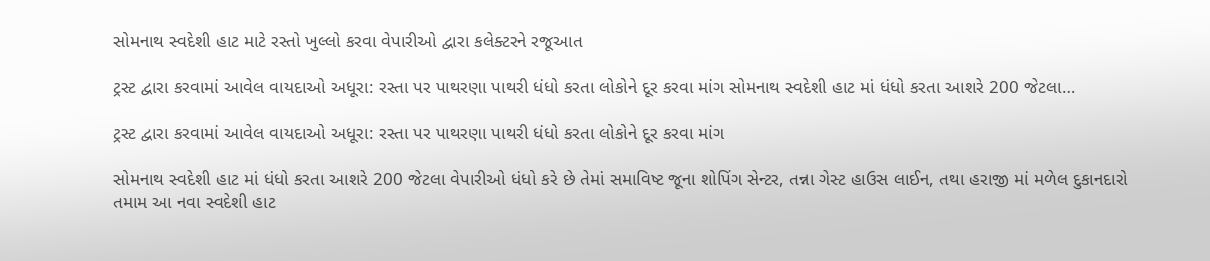સોમનાથ સ્વદેશી હાટ માટે રસ્તો ખુલ્લો કરવા વેપારીઓ દ્વારા કલેક્ટરને રજૂઆત

ટ્રસ્ટ દ્વારા કરવામાં આવેલ વાયદાઓ અધૂરા: રસ્તા પર પાથરણા પાથરી ધંધો કરતા લોકોને દૂર કરવા માંગ સોમનાથ સ્વદેશી હાટ માં ધંધો કરતા આશરે 200 જેટલા…

ટ્રસ્ટ દ્વારા કરવામાં આવેલ વાયદાઓ અધૂરા: રસ્તા પર પાથરણા પાથરી ધંધો કરતા લોકોને દૂર કરવા માંગ

સોમનાથ સ્વદેશી હાટ માં ધંધો કરતા આશરે 200 જેટલા વેપારીઓ ધંધો કરે છે તેમાં સમાવિષ્ટ જૂના શોપિંગ સેન્ટર, તન્ના ગેસ્ટ હાઉસ લાઈન, તથા હરાજી માં મળેલ દુકાનદારો તમામ આ નવા સ્વદેશી હાટ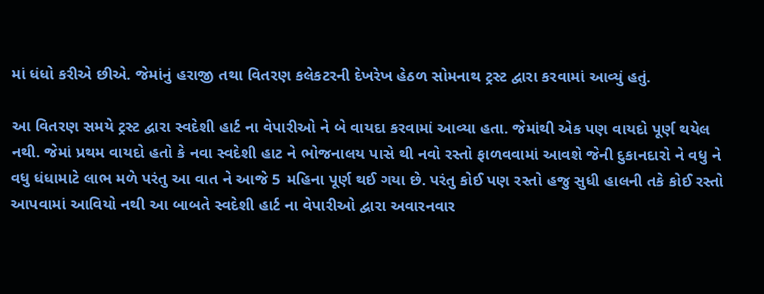માં ધંધો કરીએ છીએ. જેમાંનું હરાજી તથા વિતરણ કલેકટરની દેખરેખ હેઠળ સોમનાથ ટ્રસ્ટ દ્વારા કરવામાં આવ્યું હતું.

આ વિતરણ સમયે ટ્રસ્ટ દ્વારા સ્વદેશી હાર્ટ ના વેપારીઓ ને બે વાયદા કરવામાં આવ્યા હતા. જેમાંથી એક પણ વાયદો પૂર્ણ થયેલ નથી. જેમાં પ્રથમ વાયદો હતો કે નવા સ્વદેશી હાટ ને ભોજનાલય પાસે થી નવો રસ્તો ફાળવવામાં આવશે જેની દુકાનદારો ને વધુ ને વધુ ધંધામાટે લાભ મળે પરંતુ આ વાત ને આજે 5 મહિના પૂર્ણ થઈ ગયા છે. પરંતુ કોઈ પણ રસ્તો હજુ સુધી હાલની તકે કોઈ રસ્તો આપવામાં આવિયો નથી આ બાબતે સ્વદેશી હાર્ટ ના વેપારીઓ દ્વારા અવારનવાર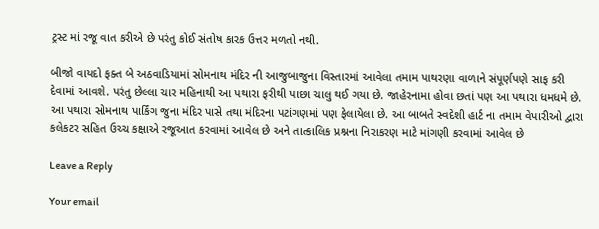ટ્રસ્ટ માં રજૂ વાત કરીએ છે પરંતુ કોઈ સંતોષ કારક ઉત્તર મળતો નથી.

બીજો વાયદો ફક્ત બે અઠવાડિયામાં સોમનાથ મંદિર ની આજુબાજુના વિસ્તારમાં આવેલા તમામ પાથરણા વાળાને સંપૂર્ણપણે સાફ કરી દેવામાં આવશે. પરંતુ છેલ્લા ચાર મહિનાથી આ પથારા ફરીથી પાછા ચાલુ થઈ ગયા છે. જાહેરનામા હોવા છતાં પણ આ પથારા ધમધમે છે. આ પથારા સોમનાથ પાર્કિંગ જુના મંદિર પાસે તથા મંદિરના પટાંગણમાં પણ ફેલાયેલા છે. આ બાબતે સ્વદેશી હાર્ટ ના તમામ વેપારીઓ દ્વારા કલેકટર સહિત ઉચ્ચ કક્ષાએ રજૂઆત કરવામાં આવેલ છે અને તાત્કાલિક પ્રશ્નના નિરાકરણ માટે માંગણી કરવામાં આવેલ છે

Leave a Reply

Your email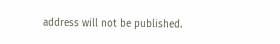address will not be published.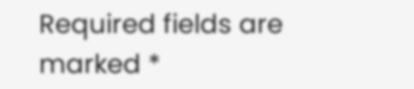Required fields are marked *